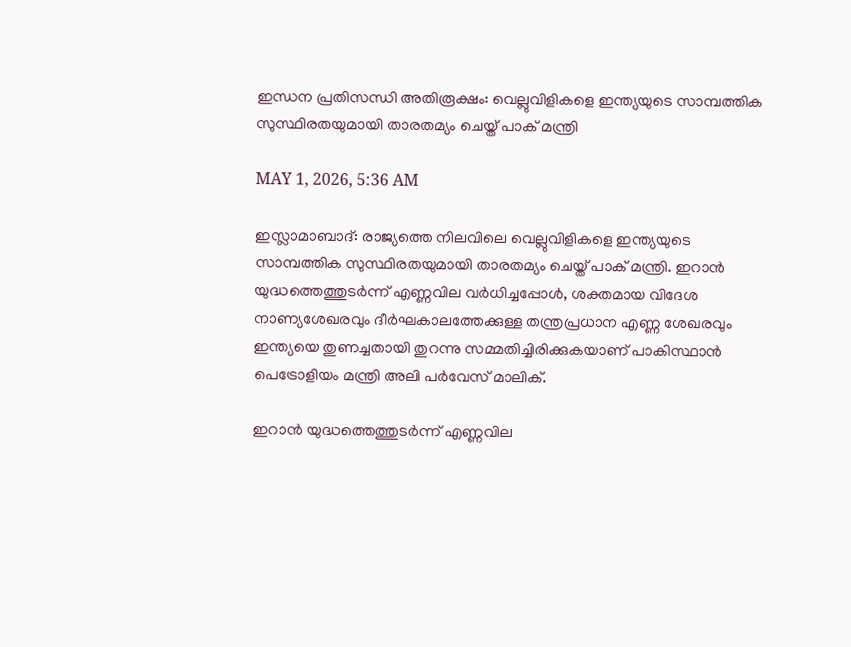ഇന്ധന പ്രതിസന്ധി അതിരൂക്ഷം: വെല്ലുവിളികളെ ഇന്ത്യയുടെ സാമ്പത്തിക സുസ്ഥിരതയുമായി താരതമ്യം ചെയ്ത് പാക് മന്ത്രി

MAY 1, 2026, 5:36 AM

ഇസ്ലാമാബാദ്: രാജ്യത്തെ നിലവിലെ വെല്ലുവിളികളെ ഇന്ത്യയുടെ സാമ്പത്തിക സുസ്ഥിരതയുമായി താരതമ്യം ചെയ്ത് പാക് മന്ത്രി. ഇറാന്‍ യുദ്ധത്തെത്തുടര്‍ന്ന് എണ്ണവില വര്‍ധിച്ചപ്പോള്‍, ശക്തമായ വിദേശ നാണ്യശേഖരവും ദീര്‍ഘകാലത്തേക്കുള്ള തന്ത്രപ്രധാന എണ്ണ ശേഖരവും ഇന്ത്യയെ തുണച്ചതായി തുറന്നു സമ്മതിച്ചിരിക്കുകയാണ് പാകിസ്ഥാന്‍ പെട്രോളിയം മന്ത്രി അലി പര്‍വേസ് മാലിക്.

ഇറാന്‍ യുദ്ധത്തെത്തുടര്‍ന്ന് എണ്ണവില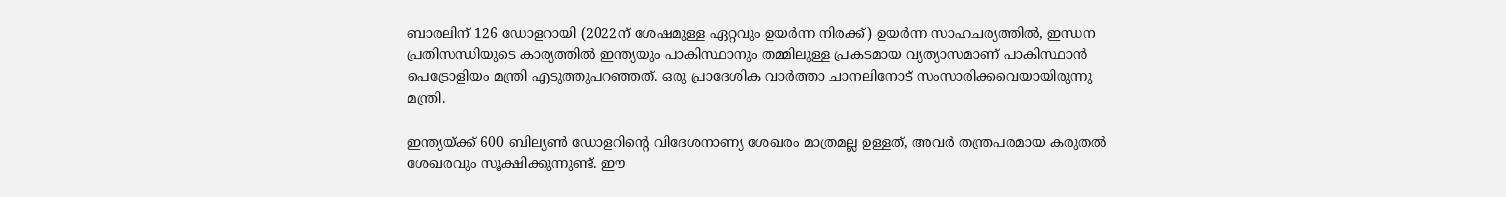ബാരലിന് 126 ഡോളറായി (2022ന് ശേഷമുള്ള ഏറ്റവും ഉയര്‍ന്ന നിരക്ക്) ഉയര്‍ന്ന സാഹചര്യത്തില്‍, ഇന്ധന പ്രതിസന്ധിയുടെ കാര്യത്തില്‍ ഇന്ത്യയും പാകിസ്ഥാനും തമ്മിലുള്ള പ്രകടമായ വ്യത്യാസമാണ് പാകിസ്ഥാന്‍ പെട്രോളിയം മന്ത്രി എടുത്തുപറഞ്ഞത്. ഒരു പ്രാദേശിക വാര്‍ത്താ ചാനലിനോട് സംസാരിക്കവെയായിരുന്നു മന്ത്രി.

ഇന്ത്യയ്ക്ക് 600 ബില്യണ്‍ ഡോളറിന്റെ വിദേശനാണ്യ ശേഖരം മാത്രമല്ല ഉള്ളത്, അവര്‍ തന്ത്രപരമായ കരുതല്‍ ശേഖരവും സൂക്ഷിക്കുന്നുണ്ട്. ഈ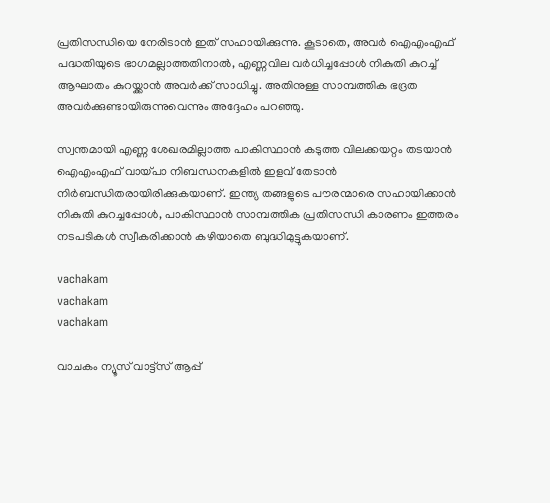പ്രതിസന്ധിയെ നേരിടാന്‍ ഇത് സഹായിക്കുന്നു. കൂടാതെ, അവര്‍ ഐഎംഎഫ് പദ്ധതിയുടെ ഭാഗമല്ലാത്തതിനാല്‍, എണ്ണവില വര്‍ധിച്ചപ്പോള്‍ നികുതി കുറച്ച് ആഘാതം കുറയ്ക്കാന്‍ അവര്‍ക്ക് സാധിച്ചു. അതിനുള്ള സാമ്പത്തിക ഭദ്രത അവര്‍ക്കുണ്ടായിരുന്നുവെന്നും അദ്ദേഹം പറഞ്ഞു.

സ്വന്തമായി എണ്ണ ശേഖരമില്ലാത്ത പാകിസ്ഥാന്‍ കടുത്ത വിലക്കയറ്റം തടയാന്‍ ഐഎംഎഫ് വായ്പാ നിബന്ധനകളില്‍ ഇളവ് തേടാന്‍ നിര്‍ബന്ധിതരായിരിക്കുകയാണ്. ഇന്ത്യ തങ്ങളുടെ പൗരന്മാരെ സഹായിക്കാന്‍ നികുതി കുറച്ചപ്പോള്‍, പാകിസ്ഥാന്‍ സാമ്പത്തിക പ്രതിസന്ധി കാരണം ഇത്തരം നടപടികള്‍ സ്വീകരിക്കാന്‍ കഴിയാതെ ബുദ്ധിമുട്ടുകയാണ്.

vachakam
vachakam
vachakam

വാചകം ന്യൂസ് വാട്ട്സ് ആപ്പ്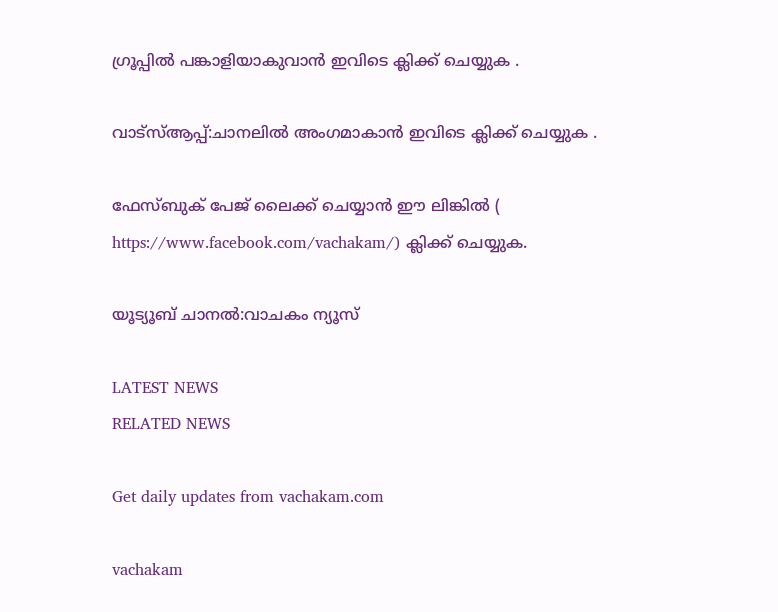ഗ്രൂപ്പിൽ പങ്കാളിയാകുവാൻ ഇവിടെ ക്ലിക്ക് ചെയ്യുക .

വാട്സ്ആപ്പ്:ചാനലിൽ അംഗമാകാൻ ഇവിടെ ക്ലിക്ക് ചെയ്യുക .

ഫേസ്ബുക് പേജ് ലൈക്ക് ചെയ്യാൻ ഈ ലിങ്കിൽ (
https://www.facebook.com/vachakam/) ക്ലിക്ക് ചെയ്യുക.

യൂട്യൂബ് ചാനൽ:വാചകം ന്യൂസ്

LATEST NEWS
RELATED NEWS

Get daily updates from vachakam.com

vachakam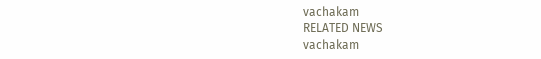vachakam
RELATED NEWS
vachakam